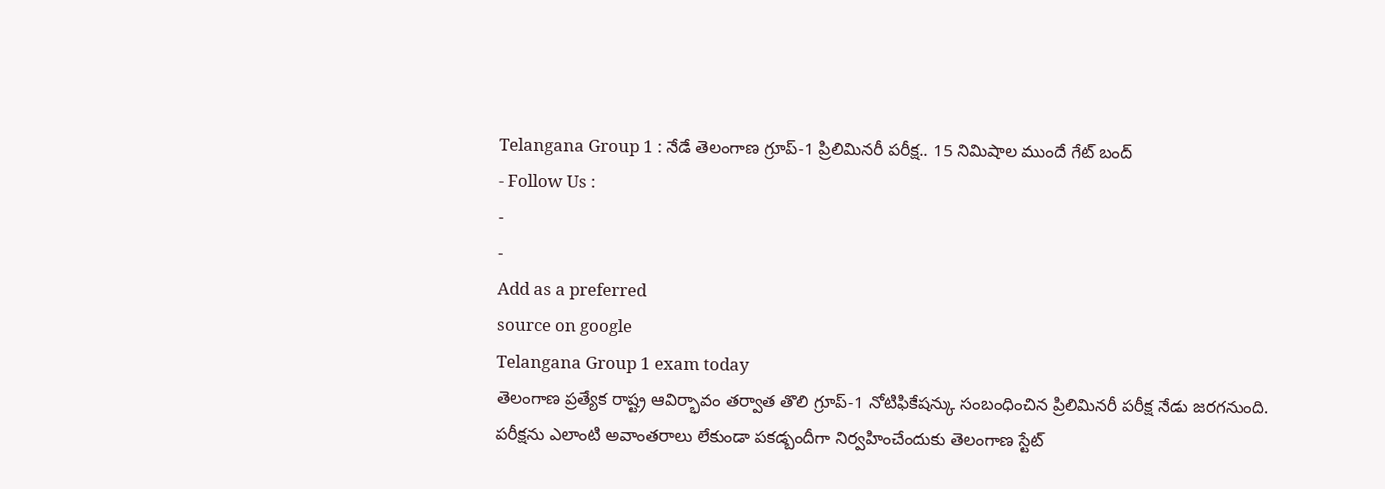Telangana Group 1 : నేడే తెలంగాణ గ్రూప్-1 ప్రిలిమినరీ పరీక్ష.. 15 నిమిషాల ముందే గేట్ బంద్
- Follow Us :
-
-
Add as a preferred
source on google
Telangana Group 1 exam today
తెలంగాణ ప్రత్యేక రాష్ట్ర ఆవిర్భావం తర్వాత తొలి గ్రూప్-1 నోటిఫికేషన్కు సంబంధించిన ప్రిలిమినరీ పరీక్ష నేడు జరగనుంది. పరీక్షను ఎలాంటి అవాంతరాలు లేకుండా పకడ్బందీగా నిర్వహించేందుకు తెలంగాణ స్టేట్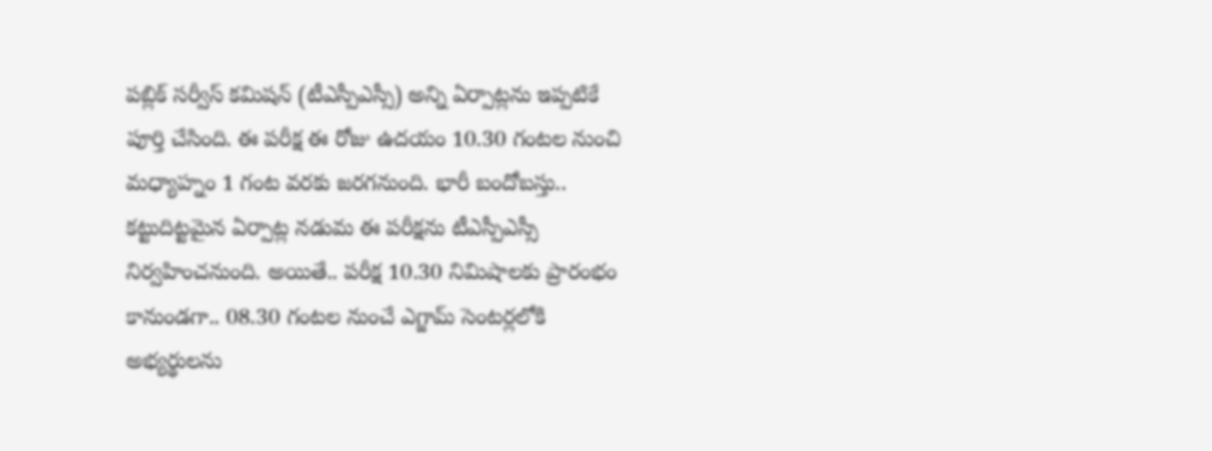పబ్లిక్ సర్వీస్ కమిషన్ (టీఎస్పీఎస్సీ) అన్ని ఏర్పాట్లను ఇప్పటికే పూర్తి చేసింది. ఈ పరీక్ష ఈ రోజు ఉదయం 10.30 గంటల నుంచి మధ్యాహ్నం 1 గంట వరకు జరగనుంది. భారీ బందోబస్తు.. కట్టుదిట్టమైన ఏర్పాట్ల నడుమ ఈ పరీక్షను టీఎస్పీఎస్సీ నిర్వహించనుంది. అయితే.. పరీక్ష 10.30 నిమిషాలకు ప్రారంభం కానుండగా.. 08.30 గంటల నుంచే ఎగ్జామ్ సెంటర్లలోకి అభ్యర్థులను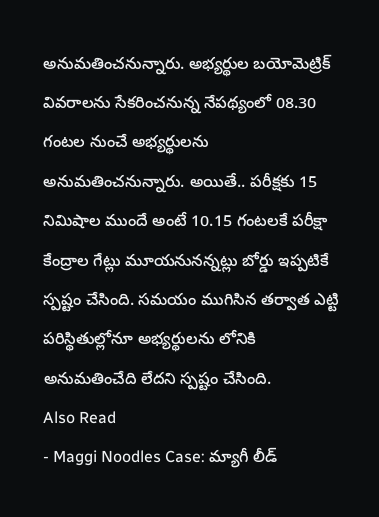అనుమతించనున్నారు. అభ్యర్థుల బయోమెట్రిక్ వివరాలను సేకరించనున్న నేపథ్యంలో 08.30 గంటల నుంచే అభ్యర్థులను అనుమతించనున్నారు. అయితే.. పరీక్షకు 15 నిమిషాల ముందే అంటే 10.15 గంటలకే పరీక్షా కేంద్రాల గేట్లు మూయనునన్నట్లు బోర్డు ఇప్పటికే స్పష్టం చేసింది. సమయం ముగిసిన తర్వాత ఎట్టి పరిస్థితుల్లోనూ అభ్యర్థులను లోనికి అనుమతించేది లేదని స్పష్టం చేసింది.
Also Read
- Maggi Noodles Case: మ్యాగీ లీడ్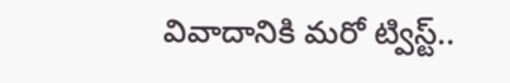వివాదానికి మరో ట్విస్ట్..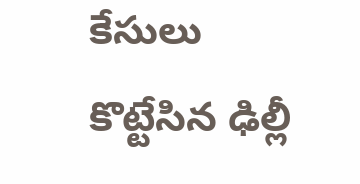కేసులు కొట్టేసిన ఢిల్లీ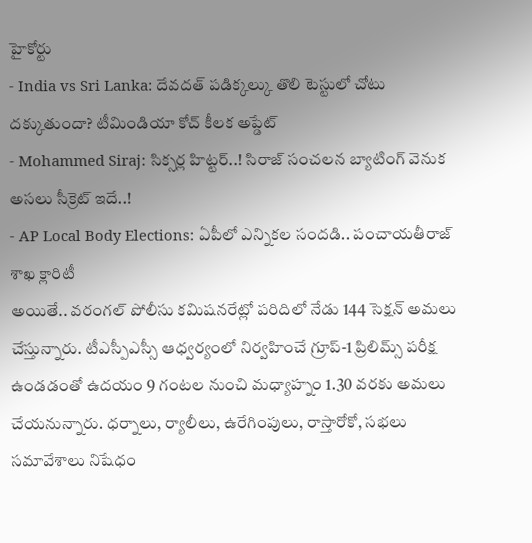హైకోర్టు
- India vs Sri Lanka: దేవదత్ పడిక్కల్కు తొలి టెస్టులో చోటు దక్కుతుందా? టీమిండియా కోచ్ కీలక అప్డేట్
- Mohammed Siraj: సిక్సర్ల హిట్టర్..! సిరాజ్ సంచలన బ్యాటింగ్ వెనుక అసలు సీక్రెట్ ఇదే..!
- AP Local Body Elections: ఏపీలో ఎన్నికల సందడి.. పంచాయతీరాజ్ శాఖ క్లారిటీ
అయితే.. వరంగల్ పోలీసు కమిషనరేట్లో పరిదిలో నేడు 144 సెక్షన్ అమలు చేస్తున్నారు. టీఎస్పీఎస్సీ ఆధ్వర్యంలో నిర్వహించే గ్రూప్-1 ప్రిలిమ్స్ పరీక్ష ఉండడంతో ఉదయం 9 గంటల నుంచి మధ్యాహ్నం 1.30 వరకు అమలు చేయనున్నారు. ధర్నాలు, ర్యాలీలు, ఉరేగింపులు, రాస్తారోకో, సభలు సమావేశాలు నిషేధం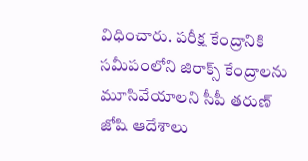విధించారు. పరీక్ష కేంద్రానికి సమీపంలోని జిరాక్స్ కేంద్రాలను మూసివేయాలని సీపీ తరుణ్ జోషి ఆదేశాలు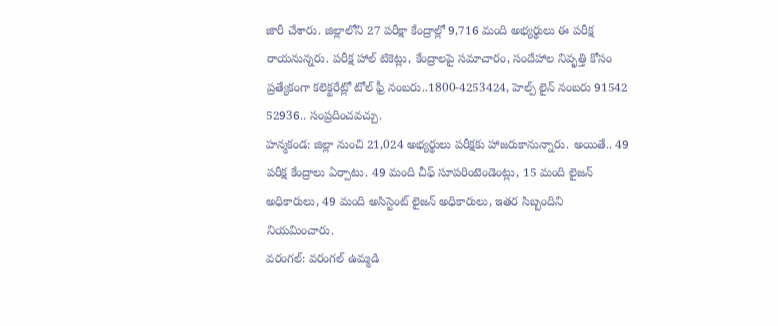జారీ చేశారు. జిల్లాలోని 27 పరీక్షా కేంద్రాల్లో 9,716 మంది అభ్యర్థులు ఈ పరీక్ష రాయనున్నరు. పరీక్ష హాల్ టికెట్లు, కేంద్రాలపై సమాచారం, సందేహాల నివృత్తి కోసం ప్రత్యేకంగా కలెక్టరేట్లో టోల్ ఫ్రీ నంబరు..1800-4253424, హెల్ప్ లైన్ నంబరు 91542 52936.. సంప్రదించవచ్చు.
హన్మకండ: జిల్లా నుంచి 21,024 అభ్యర్థులు పరీక్షకు హాజరుకానున్నారు. అయితే.. 49 పరీక్ష కేంద్రాలు ఏర్పాటు. 49 మంది చీఫ్ సూపరింటెండెంట్లు, 15 మంది లైజన్ అధికారులు, 49 మంది అసిస్టెంట్ లైజన్ అధికారులు, ఇతర సిబ్బందిని నియమించారు.
వరంగల్: వరంగల్ ఉమ్మడి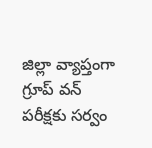జిల్లా వ్యాప్తంగా గ్రూప్ వన్ పరీక్షకు సర్వం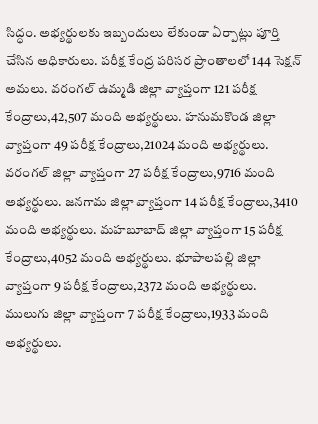సిద్ధం. అభ్యర్థులకు ఇబ్బందులు లేకుండా ఏర్పాట్లు పూర్తి చేసిన అధికారులు. పరీక్ష కేంద్ర పరిసర ప్రాంతాలలో 144 సెక్షన్ అమలు. వరంగల్ ఉమ్మడి జిల్లా వ్యాప్తంగా 121 పరీక్ష కేంద్రాలు,42,507 మంది అభ్యర్థులు. హనుమకొండ జిల్లా వ్యాప్తంగా 49 పరీక్ష కేంద్రాలు,21024 మంది అభ్యర్థులు. వరంగల్ జిల్లా వ్యాప్తంగా 27 పరీక్ష కేంద్రాలు,9716 మంది అభ్యర్థులు. జనగామ జిల్లా వ్యాప్తంగా 14 పరీక్ష కేంద్రాలు,3410 మంది అభ్యర్థులు. మహబూబాద్ జిల్లా వ్యాప్తంగా 15 పరీక్ష కేంద్రాలు,4052 మంది అభ్యర్థులు. భూపాలపల్లి జిల్లా వ్యాప్తంగా 9 పరీక్ష కేంద్రాలు,2372 మంది అభ్యర్థులు. ములుగు జిల్లా వ్యాప్తంగా 7 పరీక్ష కేంద్రాలు,1933 మంది అభ్యర్థులు.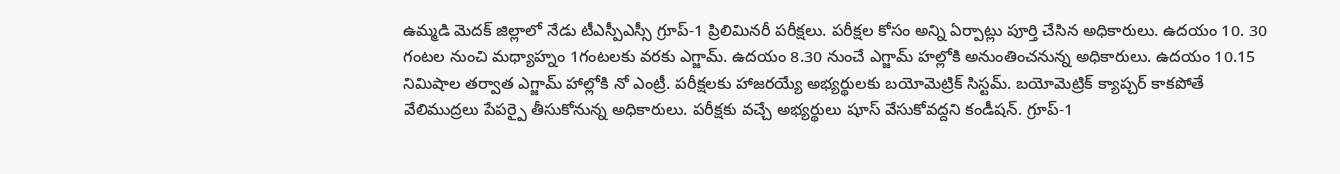ఉమ్మడి మెదక్ జిల్లాలో నేడు టీఎస్పీఎస్సీ గ్రూప్-1 ప్రిలిమినరీ పరీక్షలు. పరీక్షల కోసం అన్ని ఏర్పాట్లు పూర్తి చేసిన అధికారులు. ఉదయం 10. 30 గంటల నుంచి మధ్యాహ్నం 1గంటలకు వరకు ఎగ్జామ్. ఉదయం 8.30 నుంచే ఎగ్జామ్ హల్లోకి అనుంతించనున్న అధికారులు. ఉదయం 10.15 నిమిషాల తర్వాత ఎగ్జామ్ హాల్లోకి నో ఎంట్రీ. పరీక్షలకు హాజరయ్యే అభ్యర్థులకు బయోమెట్రిక్ సిస్టమ్. బయోమెట్రిక్ క్యాప్చర్ కాకపోతే వేలిముద్రలు పేపర్పై తీసుకోనున్న అధికారులు. పరీక్షకు వచ్చే అభ్యర్థులు షూస్ వేసుకోవద్దని కండీషన్. గ్రూప్-1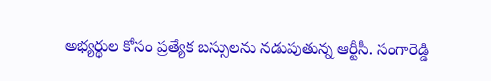అభ్యర్థుల కోసం ప్రత్యేక బస్సులను నడుపుతున్న ఆర్టీసీ. సంగారెడ్డి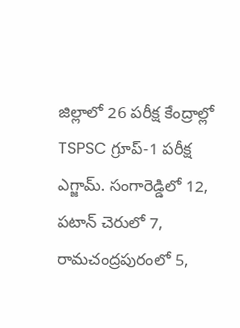జిల్లాలో 26 పరీక్ష కేంద్రాల్లో TSPSC గ్రూప్-1 పరీక్ష ఎగ్జామ్. సంగారెడ్డిలో 12, పటాన్ చెరులో 7, రామచంద్రపురంలో 5,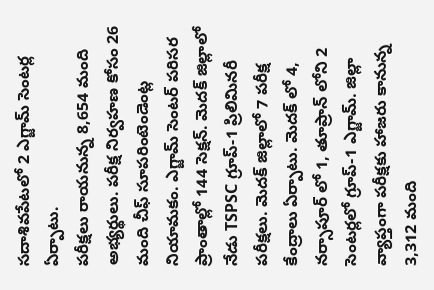సదాశివపేటలో 2 ఎగ్జామ్ సెంటర్ల ఏర్పాటు.
పరీక్షలు రాయనున్న 8,654 మంది అభ్యర్థులు. పరీక్ష నిర్వహణ కోసం 26 మంది చీఫ్ సూపరింటెండెంట్ల నియామకం. ఎగ్జామ్ సెంటర్ పరిసర ప్రాంతాల్లో 144 సెక్షన్. మెదక్ జిల్లాలో నేడు TSPSC గ్రూప్-1 ప్రిలిమినరీ పరీక్షలు. మెదక్ జిల్లాలో 7 పరీక్ష కేంద్రాలు ఏర్పాటు. మెదక్ లో 4, నర్సాపూర్ లో 1, తూప్రాన్ లోని 2 సెంటర్లలో గ్రూప్-1 ఎగ్జామ్. జిల్లా వ్యాప్తంగా పరీక్షకు హాజరు కానున్న 3,312 మంది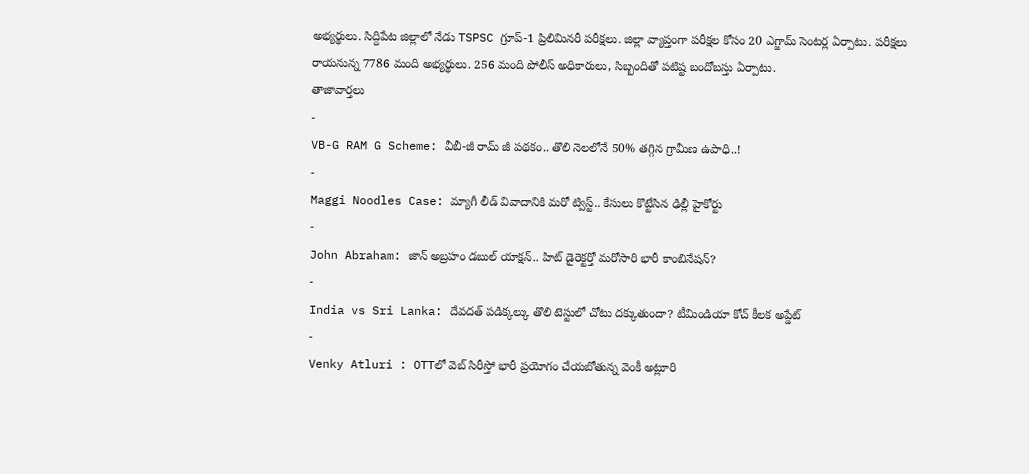అభ్యర్థులు. సిద్దిపేట జిల్లాలో నేడు TSPSC గ్రూప్-1 ప్రిలిమినరీ పరీక్షలు. జిల్లా వ్యాప్తంగా పరీక్షల కోసం 20 ఎగ్జామ్ సెంటర్ల ఏర్పాటు. పరీక్షలు రాయనున్న 7786 మంది అభ్యర్థులు. 256 మంది పోలీస్ అధికారులు, సిబ్బందితో పటిష్ట బందోబస్తు ఏర్పాటు.
తాజావార్తలు
-
VB-G RAM G Scheme: వీబీ-జీ రామ్ జీ పథకం.. తొలి నెలలోనే 50% తగ్గిన గ్రామీణ ఉపాధి..!
-
Maggi Noodles Case: మ్యాగీ లీడ్ వివాదానికి మరో ట్విస్ట్.. కేసులు కొట్టేసిన ఢిల్లీ హైకోర్టు
-
John Abraham: జాన్ అబ్రహం డబుల్ యాక్షన్.. హిట్ డైరెక్టర్తో మరోసారి భారీ కాంబినేషన్?
-
India vs Sri Lanka: దేవదత్ పడిక్కల్కు తొలి టెస్టులో చోటు దక్కుతుందా? టీమిండియా కోచ్ కీలక అప్డేట్
-
Venky Atluri : OTTలో వెబ్ సిరీస్తో భారీ ప్రయోగం చేయబోతున్న వెంకీ అట్లూరి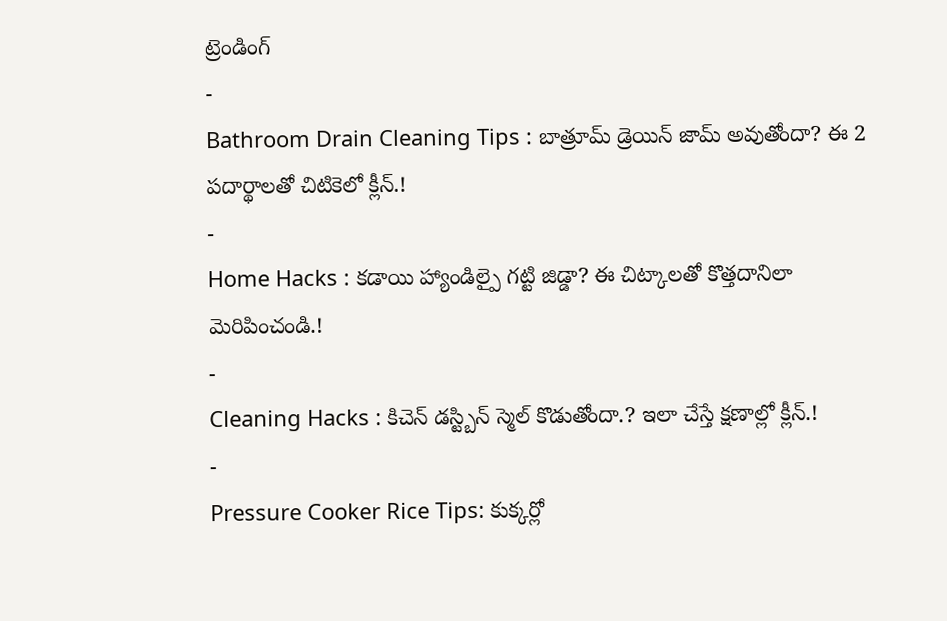ట్రెండింగ్
-
Bathroom Drain Cleaning Tips : బాత్రూమ్ డ్రెయిన్ జామ్ అవుతోందా? ఈ 2 పదార్థాలతో చిటికెలో క్లీన్.!
-
Home Hacks : కడాయి హ్యాండిల్పై గట్టి జిడ్డా? ఈ చిట్కాలతో కొత్తదానిలా మెరిపించండి.!
-
Cleaning Hacks : కిచెన్ డస్ట్బిన్ స్మెల్ కొడుతోందా.? ఇలా చేస్తే క్షణాల్లో క్లీన్.!
-
Pressure Cooker Rice Tips: కుక్కర్లో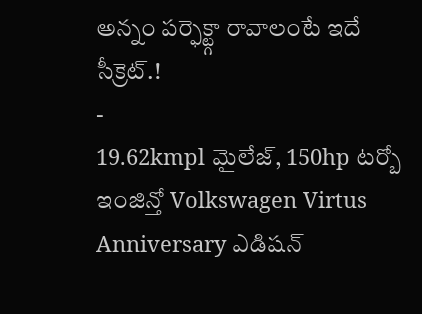అన్నం పర్ఫెక్ట్గా రావాలంటే ఇదే సీక్రెట్.!
-
19.62kmpl మైలేజ్, 150hp టర్బో ఇంజిన్తో Volkswagen Virtus Anniversary ఎడిషన్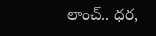లాంచ్.. ధర,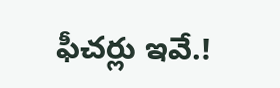ఫీచర్లు ఇవే.!